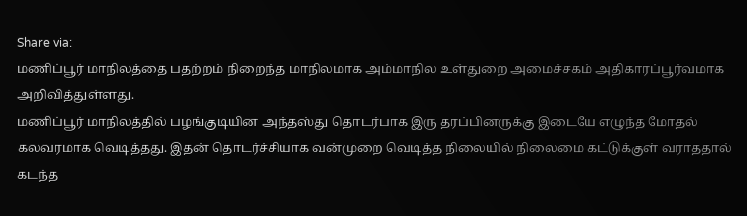Share via:
மணிப்பூர் மாநிலத்தை பதற்றம் நிறைந்த மாநிலமாக அம்மாநில உள்துறை அமைச்சகம் அதிகாரப்பூர்வமாக அறிவித்துள்ளது.
மணிப்பூர் மாநிலத்தில் பழங்குடியின அந்தஸ்து தொடர்பாக இரு தரப்பினருக்கு இடையே எழுந்த மோதல் கலவரமாக வெடித்தது. இதன் தொடர்ச்சியாக வன்முறை வெடித்த நிலையில் நிலைமை கட்டுக்குள் வராததால் கடந்த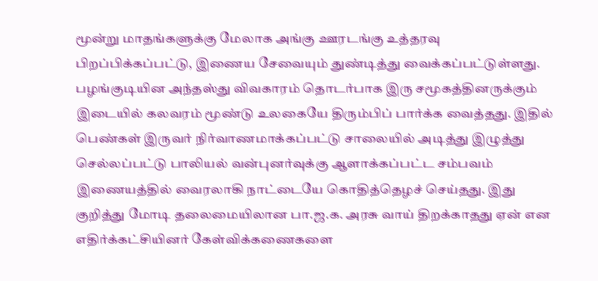மூன்று மாதங்களுக்கு மேலாக அங்கு ஊரடங்கு உத்தரவு பிறப்பிக்கப்பட்டு, இணைய சேவையும் துண்டித்து வைக்கப்பட்டுள்ளது.
பழங்குடியின அந்தஸ்து விவகாரம் தொடர்பாக இரு சமூகத்தினருக்கும் இடையில் கலவரம் மூண்டு உலகையே திரும்பிப் பார்க்க வைத்தது. இதில் பெண்கள் இருவர் நிர்வாணமாக்கப்பட்டு சாலையில் அடித்து இழுத்து செல்லப்பட்டு பாலியல் வன்புனர்வுக்கு ஆளாக்கப்பட்ட சம்பவம் இணையத்தில் வைரலாகி நாட்டையே கொதித்தெழச் செய்தது. இது குறித்து மோடி தலைமையிலான பா.ஜ.க. அரசு வாய் திறக்காதது ஏன் என எதிர்க்கட்சியினர் கேள்விக்கணைகளை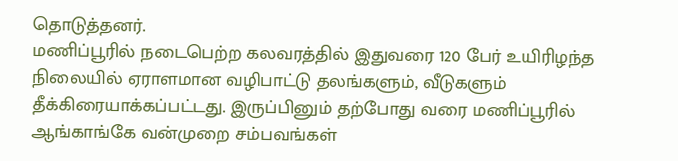தொடுத்தனர்.
மணிப்பூரில் நடைபெற்ற கலவரத்தில் இதுவரை 120 பேர் உயிரிழந்த நிலையில் ஏராளமான வழிபாட்டு தலங்களும், வீடுகளும் தீக்கிரையாக்கப்பட்டது. இருப்பினும் தற்போது வரை மணிப்பூரில் ஆங்காங்கே வன்முறை சம்பவங்கள்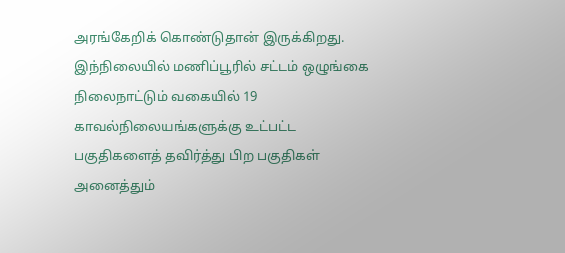அரங்கேறிக் கொண்டுதான் இருக்கிறது.
இந்நிலையில் மணிப்பூரில் சட்டம் ஒழுங்கை நிலைநாட்டும் வகையில் 19 காவல்நிலையங்களுக்கு உட்பட்ட பகுதிகளைத் தவிர்த்து பிற பகுதிகள் அனைத்தும்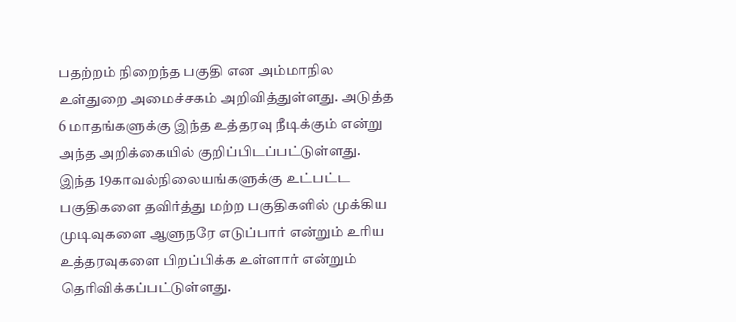பதற்றம் நிறைந்த பகுதி என அம்மாநில உள்துறை அமைச்சகம் அறிவித்துள்ளது. அடுத்த 6 மாதங்களுக்கு இந்த உத்தரவு நீடிக்கும் என்று அந்த அறிக்கையில் குறிப்பிடப்பட்டுள்ளது.
இந்த 19காவல்நிலையங்களுக்கு உட்பட்ட பகுதிகளை தவிர்த்து மற்ற பகுதிகளில் முக்கிய முடிவுகளை ஆளுநரே எடுப்பார் என்றும் உரிய உத்தரவுகளை பிறப்பிக்க உள்ளார் என்றும் தெரிவிக்கப்பட்டுள்ளது.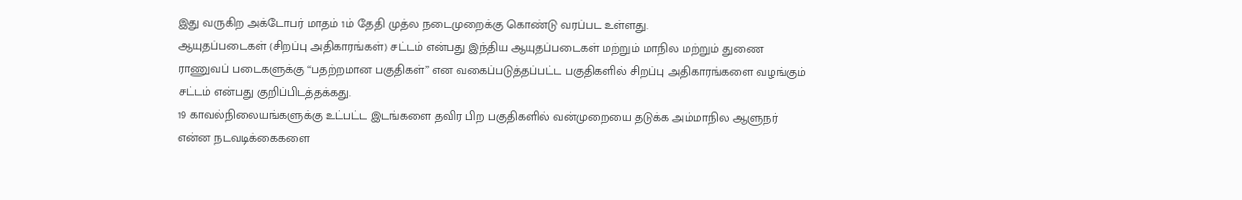இது வருகிற அக்டோபர் மாதம் 1ம் தேதி முத்ல நடைமுறைக்கு கொண்டு வரப்பட உள்ளது.
ஆயுதப்படைகள் (சிறப்பு அதிகாரங்கள்) சட்டம் என்பது இந்திய ஆயுதப்படைகள் மற்றும் மாநில மற்றும் துணை ராணுவப் படைகளுக்கு ‘‘பதற்றமான பகுதிகள்’’ என வகைப்படுத்தப்பட்ட பகுதிகளில் சிறப்பு அதிகாரங்களை வழங்கும் சட்டம் என்பது குறிப்பிடத்தக்கது.
19 காவல்நிலையங்களுக்கு உட்பட்ட இடங்களை தவிர பிற பகுதிகளில் வன்முறையை தடுக்க அம்மாநில ஆளுநர் என்ன நடவடிக்கைகளை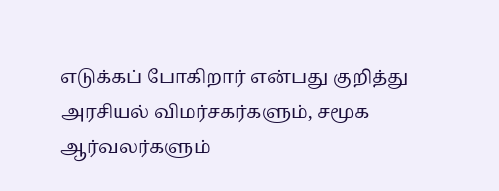எடுக்கப் போகிறார் என்பது குறித்து அரசியல் விமர்சகர்களும், சமூக ஆர்வலர்களும்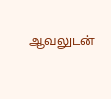ஆவலுடன்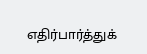எதிர்பார்த்துக்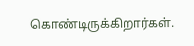கொண்டிருக்கிறார்கள்.